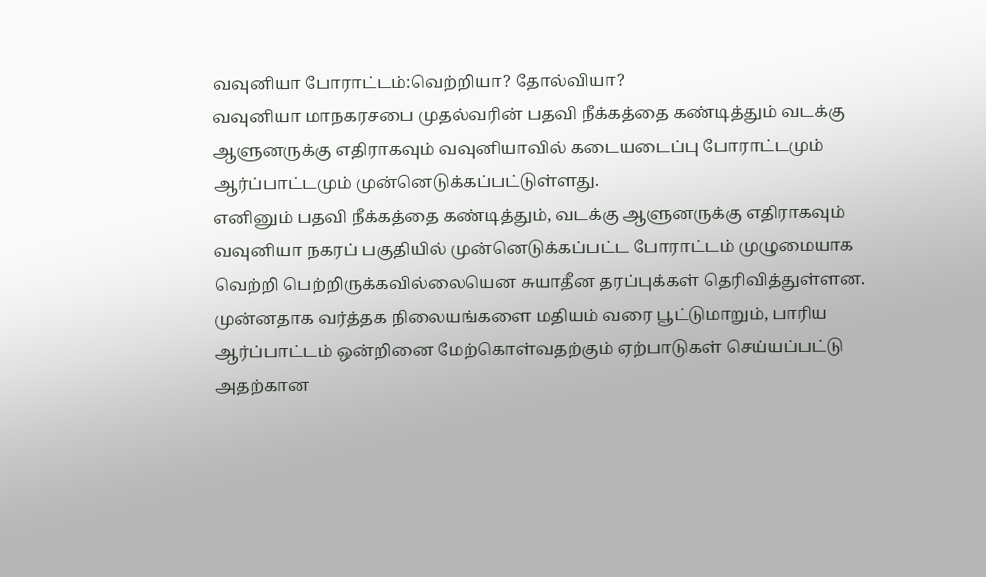வவுனியா போராட்டம்:வெற்றியா? தோல்வியா?
வவுனியா மாநகரசபை முதல்வரின் பதவி நீக்கத்தை கண்டித்தும் வடக்கு ஆளுனருக்கு எதிராகவும் வவுனியாவில் கடையடைப்பு போராட்டமும் ஆர்ப்பாட்டமும் முன்னெடுக்கப்பட்டுள்ளது.
எனினும் பதவி நீக்கத்தை கண்டித்தும், வடக்கு ஆளுனருக்கு எதிராகவும் வவுனியா நகரப் பகுதியில் முன்னெடுக்கப்பட்ட போராட்டம் முழுமையாக வெற்றி பெற்றிருக்கவில்லையென சுயாதீன தரப்புக்கள் தெரிவித்துள்ளன.
முன்னதாக வர்த்தக நிலையங்களை மதியம் வரை பூட்டுமாறும், பாரிய ஆர்ப்பாட்டம் ஒன்றினை மேற்கொள்வதற்கும் ஏற்பாடுகள் செய்யப்பட்டு அதற்கான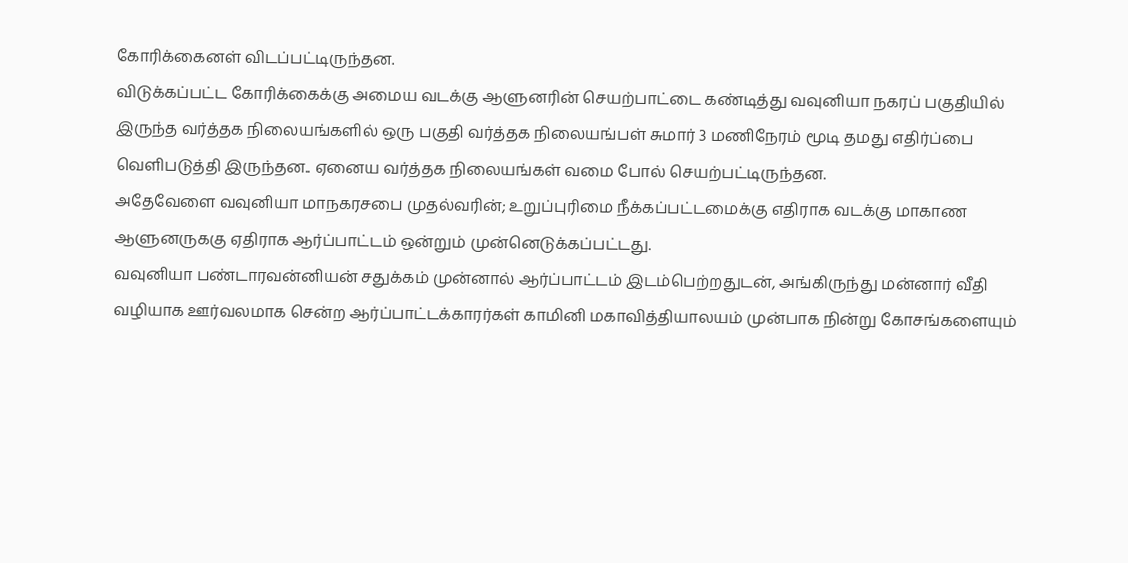கோரிக்கைனள் விடப்பட்டிருந்தன.
விடுக்கப்பட்ட கோரிக்கைக்கு அமைய வடக்கு ஆளுனரின் செயற்பாட்டை கண்டித்து வவுனியா நகரப் பகுதியில் இருந்த வர்த்தக நிலையங்களில் ஒரு பகுதி வர்த்தக நிலையங்பள் சுமார் 3 மணிநேரம் மூடி தமது எதிர்ப்பை வெளிபடுத்தி இருந்தன.. ஏனைய வர்த்தக நிலையங்கள் வமை போல் செயற்பட்டிருந்தன.
அதேவேளை வவுனியா மாநகரசபை முதல்வரின்; உறுப்புரிமை நீக்கப்பட்டமைக்கு எதிராக வடக்கு மாகாண ஆளுனருககு ஏதிராக ஆர்ப்பாட்டம் ஒன்றும் முன்னெடுக்கப்பட்டது.
வவுனியா பண்டாரவன்னியன் சதுக்கம் முன்னால் ஆர்ப்பாட்டம் இடம்பெற்றதுடன், அங்கிருந்து மன்னார் வீதி வழியாக ஊர்வலமாக சென்ற ஆர்ப்பாட்டக்காரர்கள் காமினி மகாவித்தியாலயம் முன்பாக நின்று கோசங்களையும்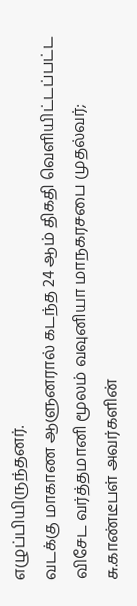எழுப்பியிருந்தனர்.
வடக்கு மாகாண ஆளுனரால் கடந்த 24 ஆம் திகதி வெளியிட்டப்பட்ட விசேட வர்த்தமானி மூலம் வவுனியா மாநகரசபை முதல்வர்; சு.காண்டீபள் அவர்களின்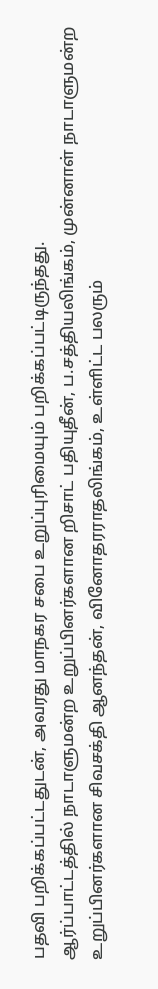பதவி பறிக்கப்பட்டதுடன், அவரது மாநகர சபை உறுப்புரிமையும் பறிக்கப்பட்டிருந்தது.
ஆர்ப்பாட்டத்தில் நாடாளுமன்ற உறுப்பினர்களான றிசாட் பதியுதீன், ப.சத்தியலிங்கம், முன்னாள் நாடாளுமன்ற உறுப்பினர்களான சிவசக்தி ஆனந்தன், வினோதரராதலிங்கம், உள்ளிட்ட பலரும்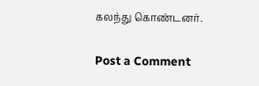கலந்து கொண்டனர்.

Post a Comment